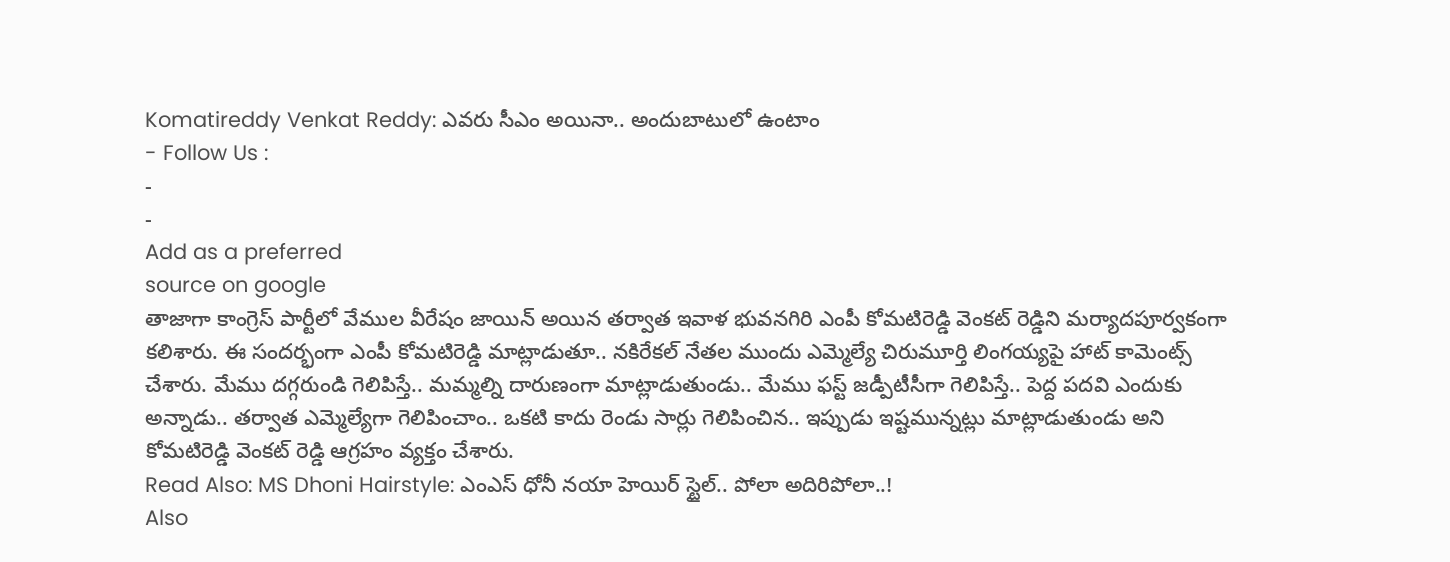Komatireddy Venkat Reddy: ఎవరు సీఎం అయినా.. అందుబాటులో ఉంటాం
- Follow Us :
-
-
Add as a preferred
source on google
తాజాగా కాంగ్రెస్ పార్టీలో వేముల వీరేషం జాయిన్ అయిన తర్వాత ఇవాళ భువనగిరి ఎంపీ కోమటిరెడ్డి వెంకట్ రెడ్డిని మర్యాదపూర్వకంగా కలిశారు. ఈ సందర్భంగా ఎంపీ కోమటిరెడ్డి మాట్లాడుతూ.. నకిరేకల్ నేతల ముందు ఎమ్మెల్యే చిరుమూర్తి లింగయ్యపై హాట్ కామెంట్స్ చేశారు. మేము దగ్గరుండి గెలిపిస్తే.. మమ్మల్ని దారుణంగా మాట్లాడుతుండు.. మేము ఫస్ట్ జడ్పీటీసీగా గెలిపిస్తే.. పెద్ద పదవి ఎందుకు అన్నాడు.. తర్వాత ఎమ్మెల్యేగా గెలిపించాం.. ఒకటి కాదు రెండు సార్లు గెలిపించిన.. ఇప్పుడు ఇష్టమున్నట్లు మాట్లాడుతుండు అని కోమటిరెడ్డి వెంకట్ రెడ్డి ఆగ్రహం వ్యక్తం చేశారు.
Read Also: MS Dhoni Hairstyle: ఎంఎస్ ధోనీ నయా హెయిర్ స్టైల్.. పోలా అదిరిపోలా..!
Also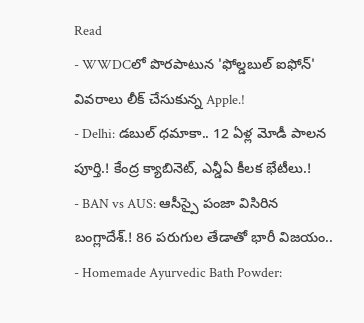Read
- WWDCలో పొరపాటున 'ఫోల్డబుల్ ఐఫోన్' వివరాలు లీక్ చేసుకున్న Apple.!
- Delhi: డబుల్ ధమాకా.. 12 ఏళ్ల మోడీ పాలన పూర్తి.! కేంద్ర క్యాబినెట్, ఎన్డీఏ కీలక భేటీలు.!
- BAN vs AUS: ఆసీస్పై పంజా విసిరిన బంగ్లాదేశ్.! 86 పరుగుల తేడాతో భారీ విజయం..
- Homemade Ayurvedic Bath Powder: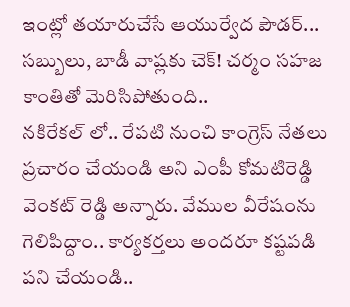ఇంట్లో తయారుచేసే ఆయుర్వేద పౌడర్... సబ్బులు, బాడీ వాష్లకు చెక్! చర్మం సహజ కాంతితో మెరిసిపోతుంది..
నకిరేకల్ లో.. రేపటి నుంచి కాంగ్రెస్ నేతలు ప్రచారం చేయండి అని ఎంపీ కోమటిరెడ్డి వెంకట్ రెడ్డి అన్నారు. వేముల వీరేషంను గెలిపిద్దాం.. కార్యకర్తలు అందరూ కష్టపడి పని చేయండి..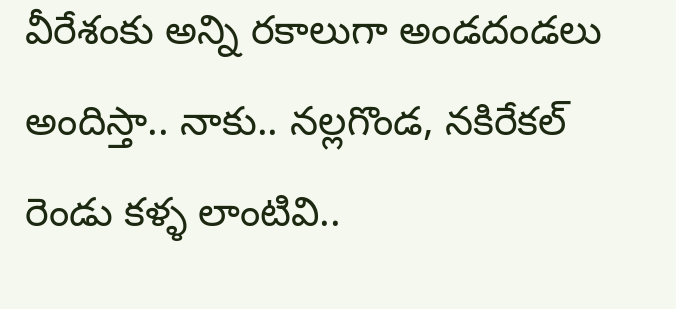వీరేశంకు అన్ని రకాలుగా అండదండలు అందిస్తా.. నాకు.. నల్లగొండ, నకిరేకల్ రెండు కళ్ళ లాంటివి..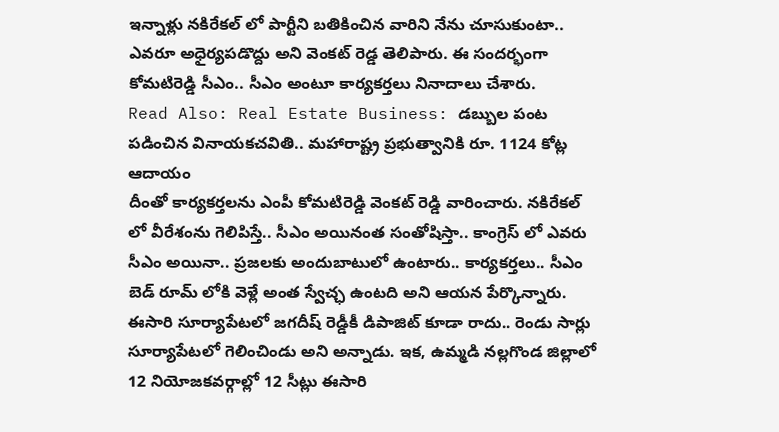ఇన్నాళ్లు నకిరేకల్ లో పార్టీని బతికించిన వారిని నేను చూసుకుంటా.. ఎవరూ అధైర్యపడొద్దు అని వెంకట్ రెడ్డ తెలిపారు. ఈ సందర్భంగా కోమటిరెడ్డి సీఎం.. సీఎం అంటూ కార్యకర్తలు నినాదాలు చేశారు.
Read Also: Real Estate Business: డబ్బుల పంట పడించిన వినాయకచవితి.. మహారాష్ట్ర ప్రభుత్వానికి రూ. 1124 కోట్ల ఆదాయం
దీంతో కార్యకర్తలను ఎంపీ కోమటిరెడ్డి వెంకట్ రెడ్డి వారించారు. నకిరేకల్ లో వీరేశంను గెలిపిస్తే.. సీఎం అయినంత సంతోషిస్తా.. కాంగ్రెస్ లో ఎవరు సీఎం అయినా.. ప్రజలకు అందుబాటులో ఉంటారు.. కార్యకర్తలు.. సీఎం బెడ్ రూమ్ లోకి వెళ్లే అంత స్వేచ్ఛ ఉంటది అని ఆయన పేర్కొన్నారు. ఈసారి సూర్యాపేటలో జగదీష్ రెడ్డీకీ డిపాజిట్ కూడా రాదు.. రెండు సార్లు సూర్యాపేటలో గెలించిండు అని అన్నాడు. ఇక, ఉమ్మడి నల్లగొండ జిల్లాలో 12 నియోజకవర్గాల్లో 12 సీట్లు ఈసారి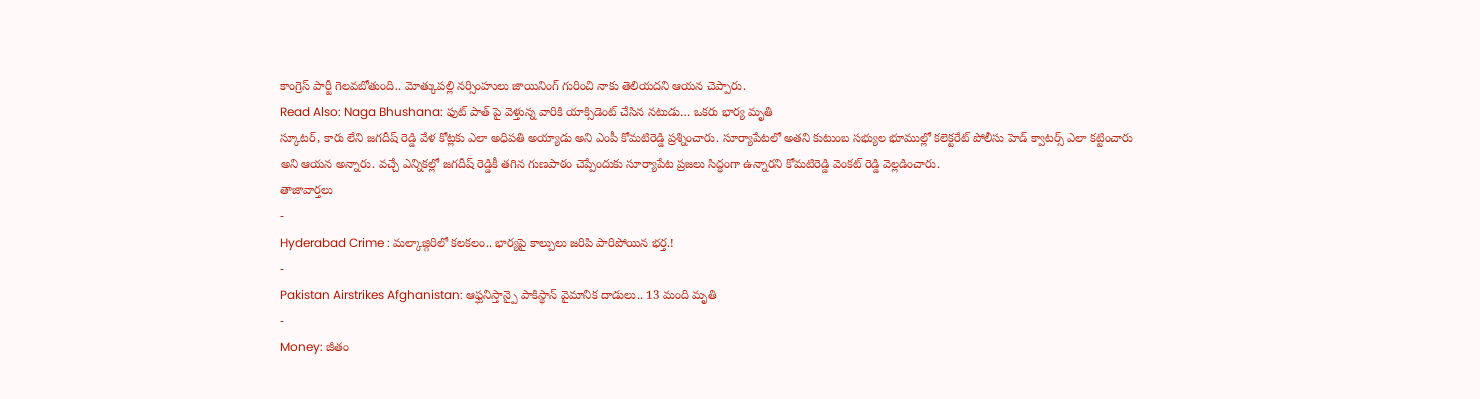కాంగ్రెస్ పార్టీ గెలవబోతుంది.. మోత్కుపల్లి నర్సింహులు జాయినింగ్ గురించి నాకు తెలియదని ఆయన చెప్పారు.
Read Also: Naga Bhushana: ఫుట్ పాత్ పై వెళ్తున్న వారికి యాక్సిడెంట్ చేసిన నటుడు… ఒకరు భార్య మృతి
స్కూటర్, కారు లేని జగదీష్ రెడ్డి వేళ కోట్లకు ఎలా అధిపతి అయ్యాడు అని ఎంపీ కోమటిరెడ్డి ప్రశ్నించారు. సూర్యాపేటలో అతని కుటుంబ సభ్యుల భూముల్లో కలెక్టరేట్ పోలీసు హెడ్ క్వాటర్స్ ఎలా కట్టించారు అని ఆయన అన్నారు. వచ్చే ఎన్నికల్లో జగదీష్ రెడ్డికీ తగిన గుణపాఠం చెప్పేందుకు సూర్యాపేట ప్రజలు సిద్ధంగా ఉన్నారని కోమటిరెడ్డి వెంకట్ రెడ్డి వెల్లడించారు.
తాజావార్తలు
-
Hyderabad Crime : మల్కాజ్గిరిలో కలకలం.. భార్యపై కాల్పులు జరిపి పారిపోయిన భర్త.!
-
Pakistan Airstrikes Afghanistan: ఆఫ్ఘనిస్తాన్పై పాకిస్థాన్ వైమానిక దాడులు.. 13 మంది మృతి
-
Money: జీతం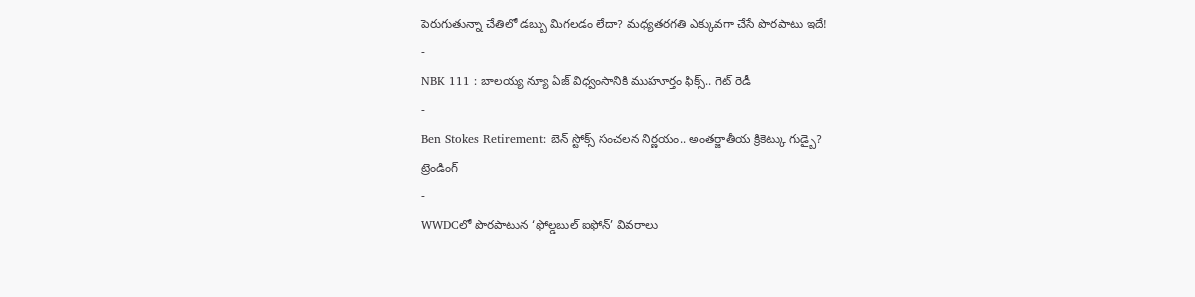పెరుగుతున్నా చేతిలో డబ్బు మిగలడం లేదా? మధ్యతరగతి ఎక్కువగా చేసే పొరపాటు ఇదే!
-
NBK 111 : బాలయ్య న్యూ ఏజ్ విధ్వంసానికి ముహూర్తం ఫిక్స్.. గెట్ రెడీ
-
Ben Stokes Retirement: బెన్ స్టోక్స్ సంచలన నిర్ణయం.. అంతర్జాతీయ క్రికెట్కు గుడ్బై?
ట్రెండింగ్
-
WWDCలో పొరపాటున ‘ఫోల్డబుల్ ఐఫోన్’ వివరాలు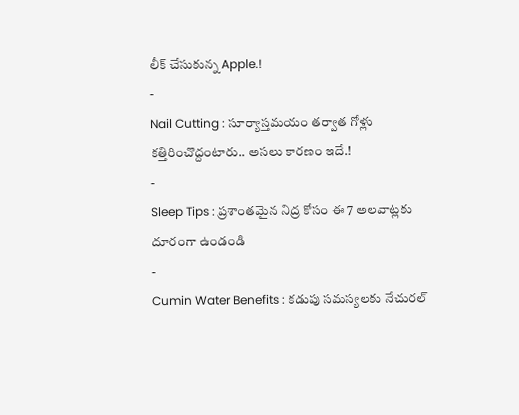లీక్ చేసుకున్న Apple.!
-
Nail Cutting : సూర్యాస్తమయం తర్వాత గోళ్లు కత్తిరించొద్దంటారు.. అసలు కారణం ఇదే.!
-
Sleep Tips : ప్రశాంతమైన నిద్ర కోసం ఈ 7 అలవాట్లకు దూరంగా ఉండండి
-
Cumin Water Benefits : కడుపు సమస్యలకు నేచురల్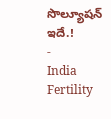సొల్యూషన్ ఇదే.!
-
India Fertility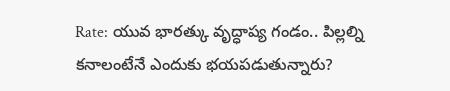Rate: యువ భారత్కు వృద్ధాప్య గండం.. పిల్లల్ని కనాలంటేనే ఎందుకు భయపడుతున్నారు?